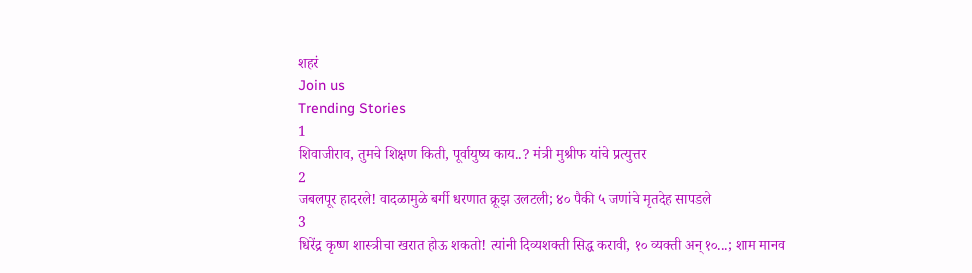शहरं
Join us
Trending Stories
1
शिवाजीराव, तुमचे शिक्षण किती, पूर्वायुष्य काय..? मंत्री मुश्रीफ यांचे प्रत्युत्तर
2
जबलपूर हादरले! वादळामुळे बर्गी धरणात क्रूझ उलटली; ४० पैकी ५ जणांचे मृतदेह सापडले
3
धिरेंद्र कृष्ण शास्त्रीचा खरात होऊ शकतो! त्यांनी दिव्यशक्ती सिद्ध करावी, १० व्यक्ती अन् १०...; शाम मानव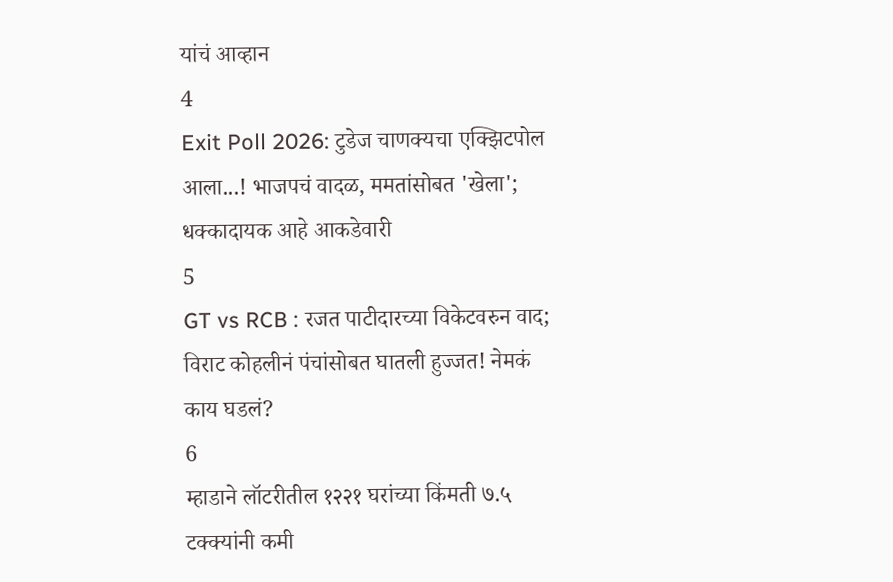यांचं आव्हान
4
Exit Poll 2026: टुडेज चाणक्यचा एक्झिटपोल आला...! भाजपचं वादळ, ममतांसोबत 'खेला'; धक्कादायक आहे आकडेवारी
5
GT vs RCB : रजत पाटीदारच्या विकेटवरुन वाद; विराट कोहलीनं पंचांसोबत घातली हुज्जत! नेमकं काय घडलं?
6
म्हाडाने लॉटरीतील १२२१ घरांच्या किंमती ७.५ टक्क्यांनी कमी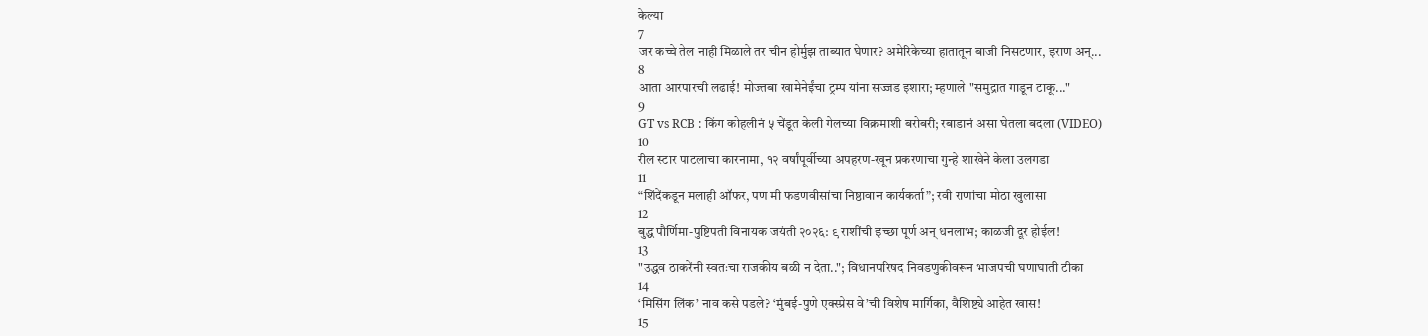केल्या
7
जर कच्चे तेल नाही मिळाले तर चीन होर्मुझ ताब्यात घेणार? अमेरिकेच्या हातातून बाजी निसटणार, इराण अन्...
8
आता आरपारची लढाई! मोज्तबा खामेनेईंचा ट्रम्प यांना सज्जड इशारा; म्हणाले "समुद्रात गाडून टाकू..."
9
GT vs RCB : किंग कोहलीनं ५ चेंडूत केली गेलच्या विक्रमाशी बरोबरी; रबाडानं असा घेतला बदला (VIDEO)
10
रील स्टार पाटलाचा कारनामा, १२ वर्षांपूर्वीच्या अपहरण-खून प्रकरणाचा गुन्हे शाखेने केला उलगडा
11
“शिंदेंकडून मलाही ऑफर, पण मी फडणवीसांचा निष्ठावान कार्यकर्ता”; रवी राणांचा मोठा खुलासा
12
बुद्ध पौर्णिमा-पुष्टिपती विनायक जयंती २०२६: ९ राशींची इच्छा पूर्ण अन् धनलाभ; काळजी दूर होईल!
13
"उद्धव ठाकरेंनी स्वतःचा राजकीय बळी न देता.."; विधानपरिषद निवडणुकीवरून भाजपची घणाघाती टीका
14
‘मिसिंग लिंक’ नाव कसे पडले? ‘मुंबई-पुणे एक्स्प्रेस वे’ची विशेष मार्गिका, वैशिष्ट्ये आहेत खास!
15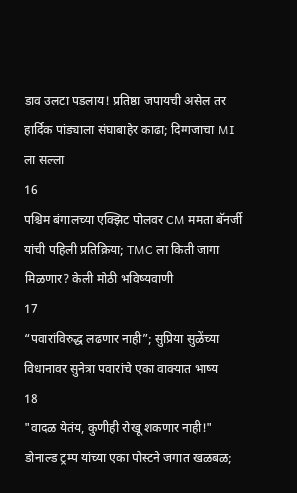डाव उलटा पडलाय! प्रतिष्ठा जपायची असेल तर हार्दिक पांड्याला संघाबाहेर काढा; दिग्गजाचा MI ला सल्ला
16
पश्चिम बंगालच्या एक्झिट पोलवर CM ममता बॅनर्जी यांची पहिली प्रतिक्रिया; TMC ला किती जागा मिळणार? केली मोठी भविष्यवाणी
17
“पवारांविरुद्ध लढणार नाही”; सुप्रिया सुळेंच्या विधानावर सुनेत्रा पवारांचे एका वाक्यात भाष्य
18
"वादळ येतंय, कुणीही रोखू शकणार नाही!" डोनाल्ड ट्रम्प यांच्या एका पोस्टने जगात खळबळ;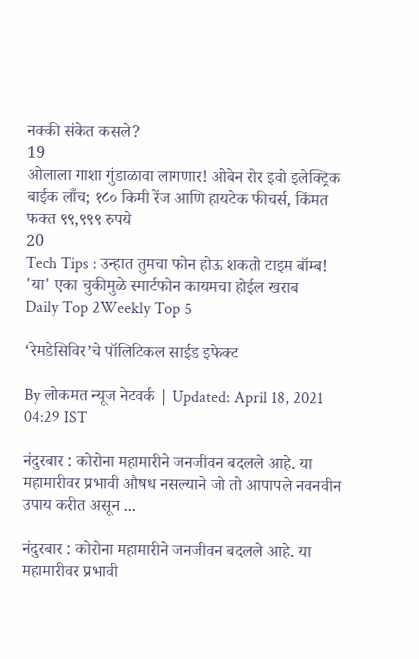नक्की संकेत कसले?
19
ओलाला गाशा गुंडाळावा लागणार! ओबेन रोर इवो इलेक्ट्रिक बाईक लाँच; १८० किमी रेंज आणि हायटेक फीचर्स, किंमत फक्त ९९,९९९ रुपये
20
Tech Tips : उन्हात तुमचा फोन होऊ शकतो टाइम बॉम्ब! 'या' एका चुकीमुळे स्मार्टफोन कायमचा होईल खराब
Daily Top 2Weekly Top 5

‘रेमडेसिविर’चे पॉलिटिकल साईड इफेक्ट

By लोकमत न्यूज नेटवर्क | Updated: April 18, 2021 04:29 IST

नंदुरबार : कोरोना महामारीने जनजीवन बदलले आहे. या महामारीवर प्रभावी औषध नसल्याने जो तो आपापले नवनवीन उपाय करीत असून ...

नंदुरबार : कोरोना महामारीने जनजीवन बदलले आहे. या महामारीवर प्रभावी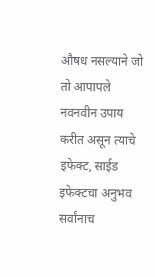औषध नसल्याने जो तो आपापले नवनवीन उपाय करीत असून त्याचे इफेक्ट, साईड इफेक्टचा अनुभव सर्वांनाच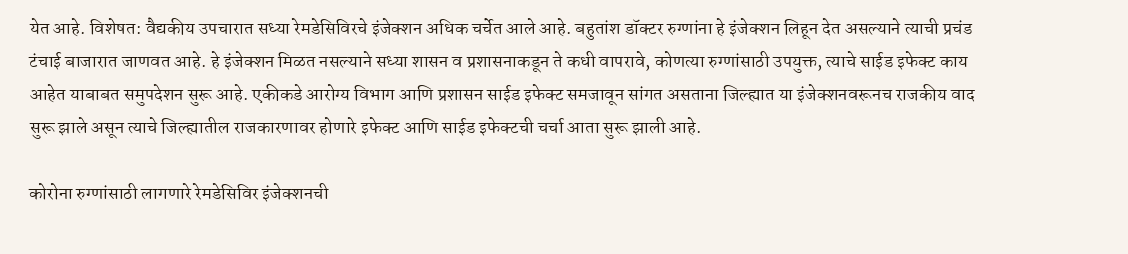येत आहे. विशेषत: वैद्यकीय उपचारात सध्या रेमडेसिविरचे इंजेक्शन अधिक चर्चेत आले आहे. बहुतांश डॉक्टर रुग्णांना हे इंजेक्शन लिहून देत असल्याने त्याची प्रचंड टंचाई बाजारात जाणवत आहे. हे इंजेक्शन मिळत नसल्याने सध्या शासन व प्रशासनाकडून ते कधी वापरावे, कोणत्या रुग्णांसाठी उपयुक्त, त्याचे साईड इफेक्ट काय आहेत याबाबत समुपदेशन सुरू आहे. एकीकडे आरोग्य विभाग आणि प्रशासन साईड इफेक्ट समजावून सांगत असताना जिल्ह्यात या इंजेक्शनवरूनच राजकीय वाद सुरू झाले असून त्याचे जिल्ह्यातील राजकारणावर होणारे इफेक्ट आणि साईड इफेक्टची चर्चा आता सुरू झाली आहे.

कोरोना रुग्णांसाठी लागणारे रेमडेसिविर इंजेक्शनची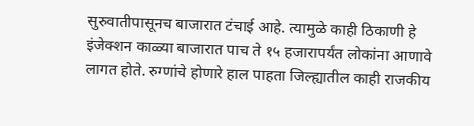सुरुवातीपासूनच बाजारात टंचाई आहे. त्यामुळे काही ठिकाणी हे इंजेक्शन काळ्या बाजारात पाच ते १५ हजारापर्यंत लोकांना आणावे लागत होते. रुग्णांचे होणारे हाल पाहता जिल्ह्यातील काही राजकीय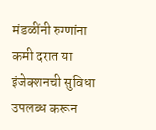मंडळींनी रुग्णांना कमी दरात या इंजेक्शनची सुविधा उपलब्ध करून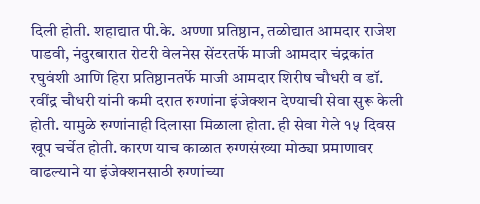दिली होती. शहाद्यात पी.के. अण्णा प्रतिष्ठान, तळोद्यात आमदार राजेश पाडवी, नंदुरबारात रोटरी वेलनेस सेंटरतर्फे माजी आमदार चंद्रकांत रघुवंशी आणि हिरा प्रतिष्ठानतर्फे माजी आमदार शिरीष चौधरी व डॉ. रवींद्र चौधरी यांनी कमी दरात रुग्णांना इंजेक्शन देण्याची सेवा सुरू केली होती. यामुळे रुग्णांनाही दिलासा मिळाला होता. ही सेवा गेले १५ दिवस खूप चर्चेत होती. कारण याच काळात रुग्णसंख्या मोठ्या प्रमाणावर वाढल्याने या इंजेक्शनसाठी रुग्णांच्या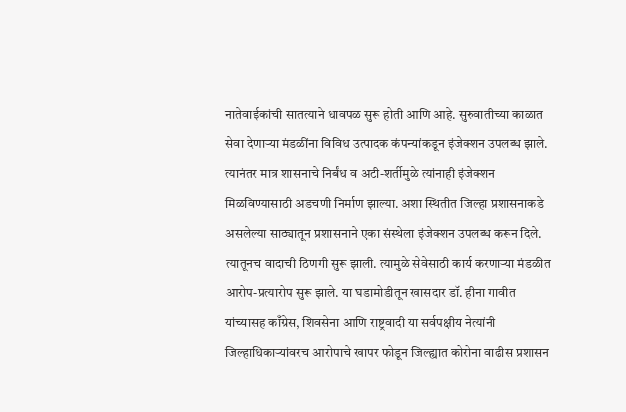नातेवाईकांची सातत्याने धावपळ सुरू होती आणि आहे. सुरुवातीच्या काळात सेवा देणाऱ्या मंडळींना विविध उत्पादक कंपन्यांकडून इंजेक्शन उपलब्ध झाले. त्यानंतर मात्र शासनाचे निर्बंध व अटी-शर्तीमुळे त्यांनाही इंजेक्शन मिळविण्यासाठी अडचणी निर्माण झाल्या. अशा स्थितीत जिल्हा प्रशासनाकडे असलेल्या साठ्यातून प्रशासनाने एका संस्थेला इंजेक्शन उपलब्ध करून दिले. त्यातूनच वादाची ठिणगी सुरू झाली. त्यामुळे सेवेसाठी कार्य करणाऱ्या मंडळीत आरोप-प्रत्यारोप सुरू झाले. या घडामोडीतून खासदार डॉ. हीना गावीत यांच्यासह काँग्रेस, शिवसेना आणि राष्ट्रवादी या सर्वपक्षीय नेत्यांनी जिल्हाधिकाऱ्यांवरच आरोपाचे खापर फोडून जिल्ह्यात कोरोना वाढीस प्रशासन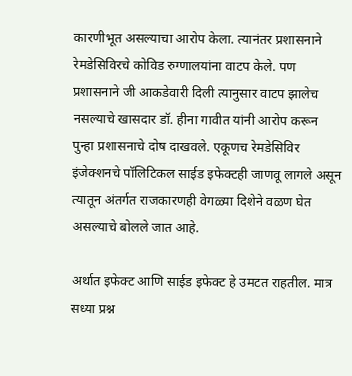कारणीभूत असल्याचा आरोप केला. त्यानंतर प्रशासनाने रेमडेसिविरचे कोविड रुग्णालयांना वाटप केले. पण प्रशासनाने जी आकडेवारी दिली त्यानुसार वाटप झालेच नसल्याचे खासदार डॉ. हीना गावीत यांनी आरोप करून पुन्हा प्रशासनाचे दोष दाखवले. एकूणच रेमडेसिविर इंजेक्शनचे पॉलिटिकल साईड इफेक्टही जाणवू लागले असून त्यातून अंतर्गत राजकारणही वेगळ्या दिशेने वळण घेत असल्याचे बोलले जात आहे.

अर्थात इफेक्ट आणि साईड इफेक्ट हे उमटत राहतील. मात्र सध्या प्रश्न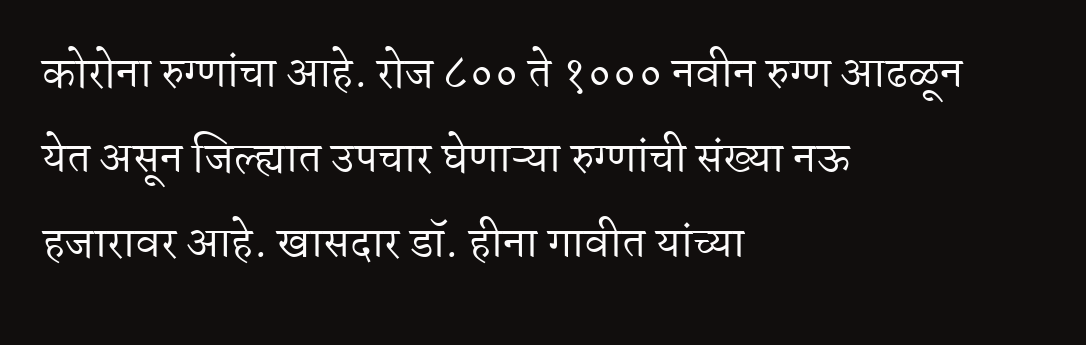कोरोना रुग्णांचा आहे. रोज ८०० ते १००० नवीन रुग्ण आढळून येत असून जिल्ह्यात उपचार घेणाऱ्या रुग्णांची संख्या नऊ हजारावर आहे. खासदार डॉ. हीना गावीत यांच्या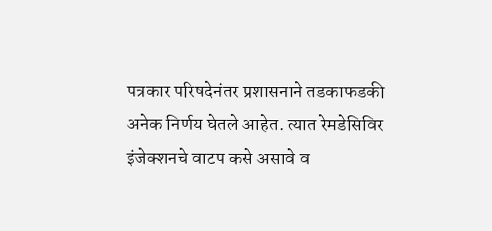पत्रकार परिषदेनंतर प्रशासनाने तडकाफडकी अनेक निर्णय घेतले आहेत. त्यात रेमडेसिविर इंजेक्शनचे वाटप कसे असावे व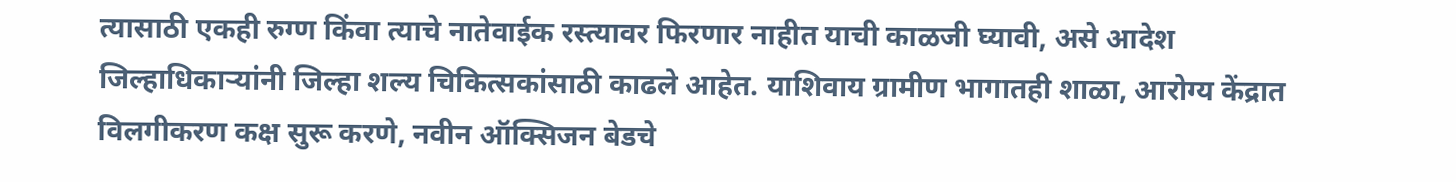त्यासाठी एकही रुग्ण किंवा त्याचे नातेवाईक रस्त्यावर फिरणार नाहीत याची काळजी घ्यावी, असे आदेश जिल्हाधिकाऱ्यांनी जिल्हा शल्य चिकित्सकांसाठी काढले आहेत. याशिवाय ग्रामीण भागातही शाळा, आरोग्य केंद्रात विलगीकरण कक्ष सुरू करणे, नवीन ऑक्सिजन बेडचे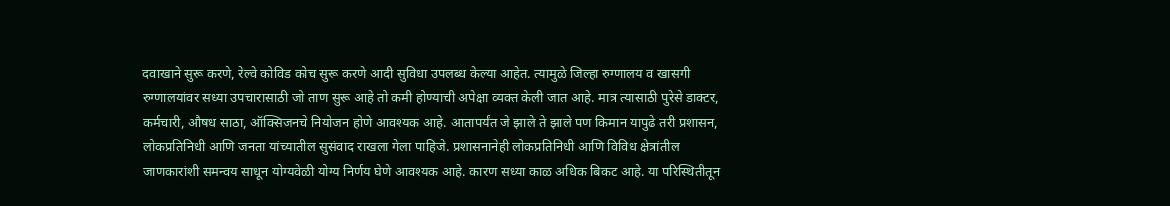दवाखाने सुरू करणे, रेल्वे कोविड कोच सुरू करणे आदी सुविधा उपलब्ध केल्या आहेत. त्यामुळे जिल्हा रुग्णालय व खासगी रुग्णालयांवर सध्या उपचारासाठी जो ताण सुरू आहे तो कमी होण्याची अपेक्षा व्यक्त केली जात आहे. मात्र त्यासाठी पुरेसे डाक्टर, कर्मचारी, औषध साठा, ऑक्सिजनचे नियोजन होणे आवश्यक आहे. आतापर्यंत जे झाले ते झाले पण किमान यापुढे तरी प्रशासन, लोकप्रतिनिधी आणि जनता यांच्यातील सुसंवाद राखला गेला पाहिजे. प्रशासनानेही लोकप्रतिनिधी आणि विविध क्षेत्रांतील जाणकारांशी समन्वय साधून योग्यवेळी योग्य निर्णय घेणे आवश्यक आहे. कारण सध्या काळ अधिक बिकट आहे. या परिस्थितीतून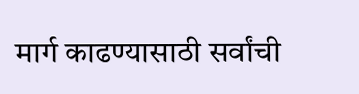मार्ग काढण्यासाठी सर्वांची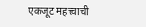एकजूट महत्त्वाची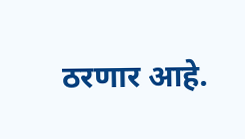ठरणार आहे.